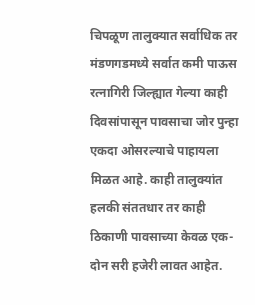चिपळूण तालुक्यात सर्वाधिक तर मंडणगडमध्ये सर्वात कमी पाऊस
रत्नागिरी जिल्ह्यात गेल्या काही दिवसांपासून पावसाचा जोर पुन्हा एकदा ओसरल्याचे पाहायला मिळत आहे. काही तालुक्यांत हलकी संततधार तर काही ठिकाणी पावसाच्या केवळ एक-दोन सरी हजेरी लावत आहेत.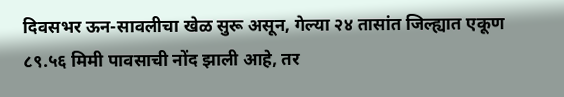दिवसभर ऊन-सावलीचा खेळ सुरू असून, गेल्या २४ तासांत जिल्ह्यात एकूण ८९.५६ मिमी पावसाची नोंद झाली आहे, तर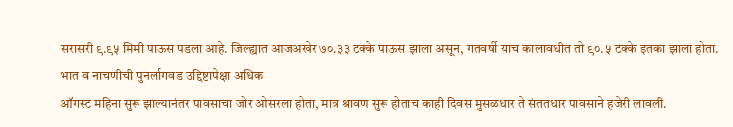सरासरी ९.९५ मिमी पाऊस पडला आहे. जिल्ह्यात आजअखेर ७०.३३ टक्के पाऊस झाला असून, गतवर्षी याच कालावधीत तो ९०.५ टक्के इतका झाला होता.
भात व नाचणीची पुनर्लागवड उद्दिष्टापेक्षा अधिक
ऑगस्ट महिना सुरू झाल्यानंतर पावसाचा जोर ओसरला होता, मात्र श्रावण सुरू होताच काही दिवस मुसळधार ते संततधार पावसाने हजेरी लावली.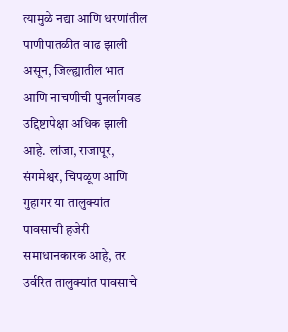त्यामुळे नद्या आणि धरणांतील पाणीपातळीत वाढ झाली असून, जिल्ह्यातील भात आणि नाचणीची पुनर्लागवड उद्दिष्टापेक्षा अधिक झाली आहे. लांजा, राजापूर, संगमेश्वर, चिपळूण आणि गुहागर या तालुक्यांत पावसाची हजेरी समाधानकारक आहे, तर उर्वरित तालुक्यांत पावसाचे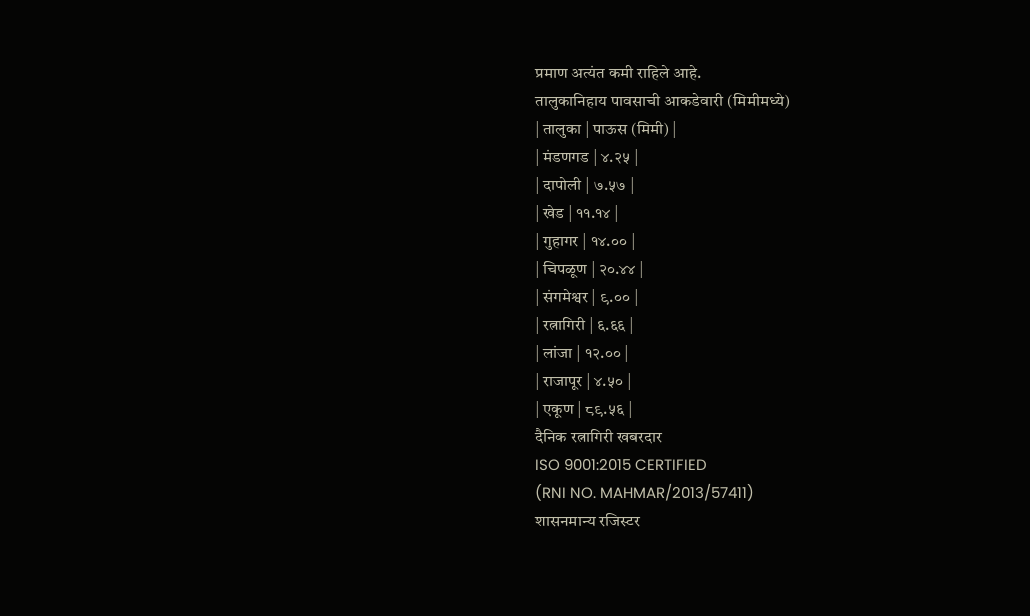प्रमाण अत्यंत कमी राहिले आहे.
तालुकानिहाय पावसाची आकडेवारी (मिमीमध्ये)
| तालुका | पाऊस (मिमी) |
| मंडणगड | ४.२५ |
| दापोली | ७.५७ |
| खेड | ११.१४ |
| गुहागर | १४.०० |
| चिपळूण | २०.४४ |
| संगमेश्वर | ९.०० |
| रत्नागिरी | ६.६६ |
| लांजा | १२.०० |
| राजापूर | ४.५० |
| एकूण | ८९.५६ |
दैनिक रत्नागिरी खबरदार
ISO 9001:2015 CERTIFIED
(RNI NO. MAHMAR/2013/57411)
शासनमान्य रजिस्टर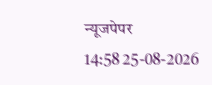न्यूजपेपर
14:58 25-08-2026